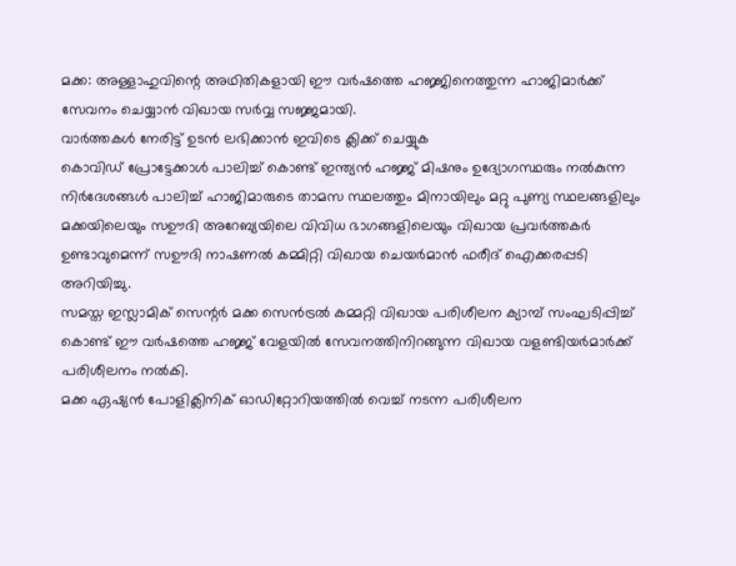മക്ക: അള്ളാഹുവിന്റെ അഥിതികളായി ഈ വർഷത്തെ ഹജ്ജിനെത്തുന്ന ഹാജിമാർക്ക് സേവനം ചെയ്യാൻ വിഖായ സർവ്വ സജ്ജമായി.
വാർത്തകൾ നേരിട്ട് ഉടൻ ലഭിക്കാൻ ഇവിടെ ക്ലിക്ക് ചെയ്യുക
കൊവിഡ് പ്രോട്ടേക്കാൾ പാലിച്ച് കൊണ്ട് ഇന്ത്യൻ ഹജ്ജ് മിഷനും ഉദ്യോഗസ്ഥരും നൽകുന്ന നിർദേശങ്ങൾ പാലിച്ച് ഹാജിമാരുടെ താമസ സ്ഥലത്തും മിനായിലും മറ്റു പുണ്യ സ്ഥലങ്ങളിലും മക്കയിലെയും സഊദി അറേബ്യയിലെ വിവിധ ഭാഗങ്ങളിലെയും വിഖായ പ്രവർത്തകർ ഉണ്ടാവുമെന്ന് സഊദി നാഷണൽ കമ്മിറ്റി വിഖായ ചെയർമാൻ ഫരീദ് ഐക്കരപ്പടി അറിയിച്ചു.
സമസ്ത ഇസ്ലാമിക് സെന്റർ മക്ക സെൻട്രൽ കമ്മറ്റി വിഖായ പരിശീലന ക്യാമ്പ് സംഘടിപ്പിച്ച് കൊണ്ട് ഈ വർഷത്തെ ഹജ്ജ് വേളയിൽ സേവനത്തിനിറങ്ങുന്ന വിഖായ വളണ്ടിയർമാർക്ക് പരിശീലനം നൽകി.
മക്ക ഏഷ്യൻ പോളിക്ലിനിക് ഓഡിറ്റോറിയത്തിൽ വെച്ച് നടന്ന പരിശീലന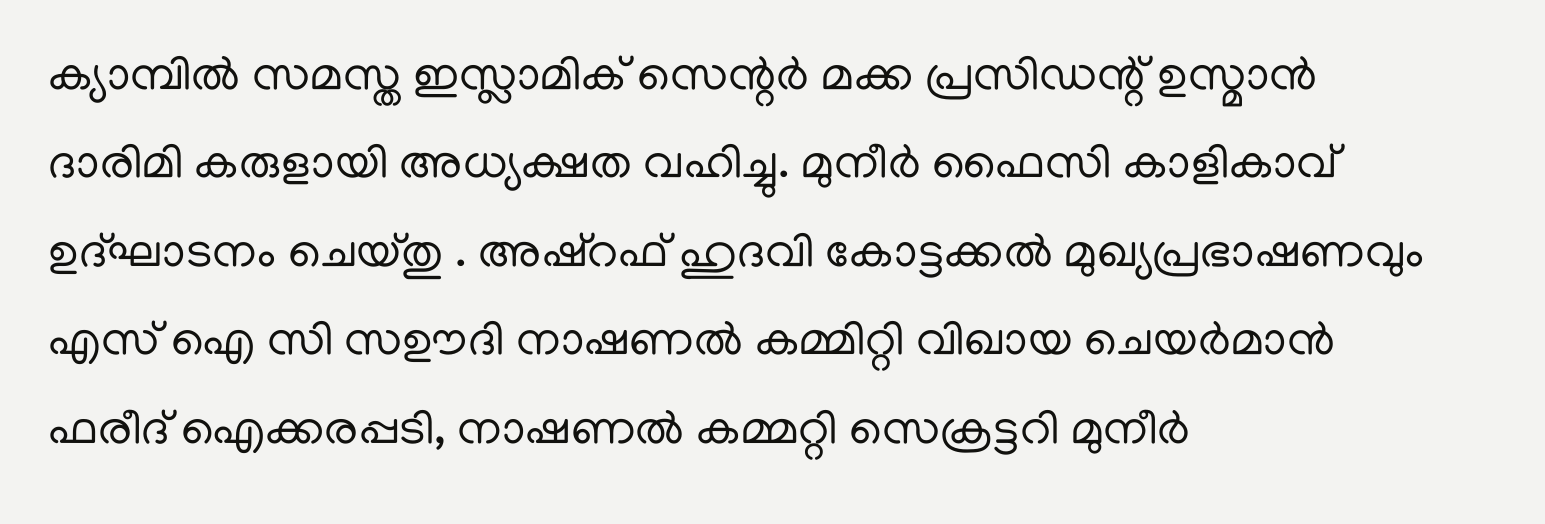ക്യാമ്പിൽ സമസ്ത ഇസ്ലാമിക് സെന്റർ മക്ക പ്രസിഡന്റ് ഉസ്മാൻ ദാരിമി കരുളായി അധ്യക്ഷത വഹിച്ചു. മുനീർ ഫൈസി കാളികാവ് ഉദ്ഘാടനം ചെയ്തു . അഷ്റഫ് ഹുദവി കോട്ടക്കൽ മുഖ്യപ്രഭാഷണവും എസ് ഐ സി സഊദി നാഷണൽ കമ്മിറ്റി വിഖായ ചെയർമാൻ ഫരീദ് ഐക്കരപ്പടി, നാഷണൽ കമ്മറ്റി സെക്രട്ടറി മുനീർ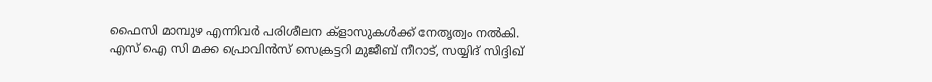ഫൈസി മാമ്പുഴ എന്നിവർ പരിശീലന ക്ളാസുകൾക്ക് നേതൃത്വം നൽകി.
എസ് ഐ സി മക്ക പ്രൊവിൻസ് സെക്രട്ടറി മുജീബ് നീറാട്, സയ്യിദ് സിദ്ദിഖ്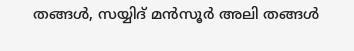തങ്ങൾ, സയ്യിദ് മൻസൂർ അലി തങ്ങൾ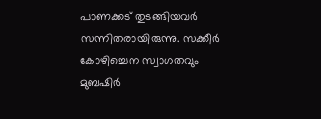പാണക്കട് തുടങ്ങിയവർ സന്നിതരായിരുന്നു. സക്കീർ കോഴിച്ചെന സ്വാഗതവും മുബഷിർ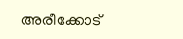അരീക്കോട്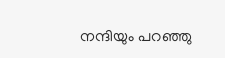നന്ദിയും പറഞ്ഞു